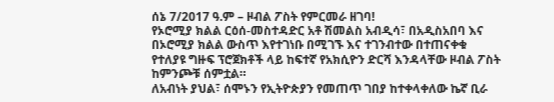ሰኔ 7/2017 ዓ.ም – ዞብል ፖስት የምርመራ ዘገባ!
የኦሮሚያ ክልል ርዕሰ-መስተዳድር አቶ ሽመልስ አብዲሳ፣ በአዲስአበባ እና በኦሮሚያ ክልል ውስጥ እየተገነቡ በሚገኙ እና ተገንብተው በተጠናቀቁ የተለያዩ ግዙፍ ፕሮጀክቶች ላይ ከፍተኛ የአክሲዮን ድርሻ እንዳላቸው ዞብል ፖስት ከምንጮቹ ሰምቷል።
ለአብነት ያህል፣ ሰሞኑን የኢትዮጵያን የመጠጥ ገበያ ከተቀላቀለው ኬኛ ቢራ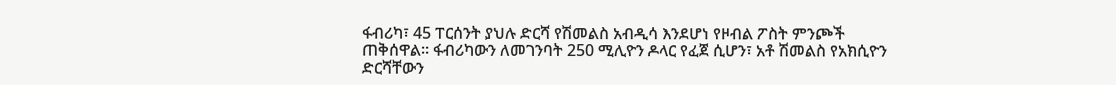ፋብሪካ፣ 45 ፐርሰንት ያህሉ ድርሻ የሽመልስ አብዲሳ እንደሆነ የዞብል ፖስት ምንጮች ጠቅሰዋል። ፋብሪካውን ለመገንባት 250 ሚሊዮን ዶላር የፈጀ ሲሆን፣ አቶ ሽመልስ የአክሲዮን ድርሻቸውን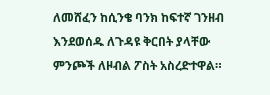ለመሸፈን ከሲንቄ ባንክ ከፍተኛ ገንዘብ እንደወሰዱ ለጉዳዩ ቅርበት ያላቸው ምንጮች ለዞብል ፖስት አስረድተዋል።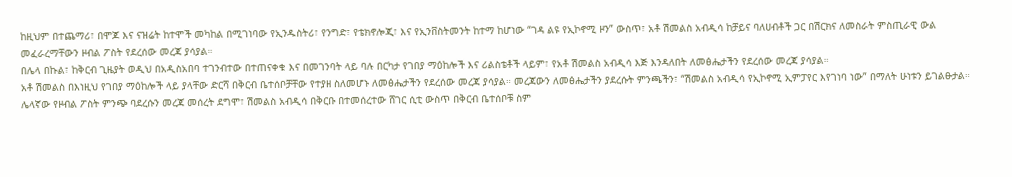ከዚህም በተጨማሪ፣ በሞጆ እና ናዝሬት ከተሞች መካከል በሚገነባው የኢንዱስትሪ፣ የንግድ፣ የቴክኖሎጂ፣ እና የኢንቨስትመንት ከተማ ከሆነው “ገዳ ልዩ የኢኮኖሚ ዞን” ውስጥ፣ አቶ ሽመልስ አብዲሳ ከቻይና ባለሀብቶች ጋር በሽርክና ለመስራት ምስጢራዊ ውል መፈራረማቸውን ዞብል ፖስት የደረሰው መረጃ ያሳያል።
በሌላ በኩል፣ ከቅርብ ጊዜያት ወዲህ በአዲስአበባ ተገንብተው በተጠናቀቁ እና በመገንባት ላይ ባሉ በርካታ የገበያ ማዕከሎች እና ሪልስቴቶች ላይም፣ የአቶ ሽመልስ አብዲሳ እጅ እንዳለበት ለመፅሔታችን የደረሰው መረጃ ያሳያል።
አቶ ሽመልስ በእነዚህ የገበያ ማዕከሎች ላይ ያላቸው ድርሻ በቅርብ ቤተሰቦቻቸው የተያዘ ስለመሆኑ ለመፅሔታችን የደረሰው መረጃ ያሳያል። መረጃውን ለመፅሔታችን ያደረሱት ምንጫችን፣ “ሽመልስ አብዲሳ የኢኮኖሚ ኢምፓየር እየገነባ ነው” በማለት ሁነቱን ይገልፁታል።
ሌላኛው የዞብል ፖስት ምንጭ ባደረሱን መረጃ መሰረት ደግሞ፣ ሽመልስ አብዲሳ በቅርቡ በተመሰረተው ሸገር ሲቲ ውስጥ በቅርብ ቤተሰቦቹ ስም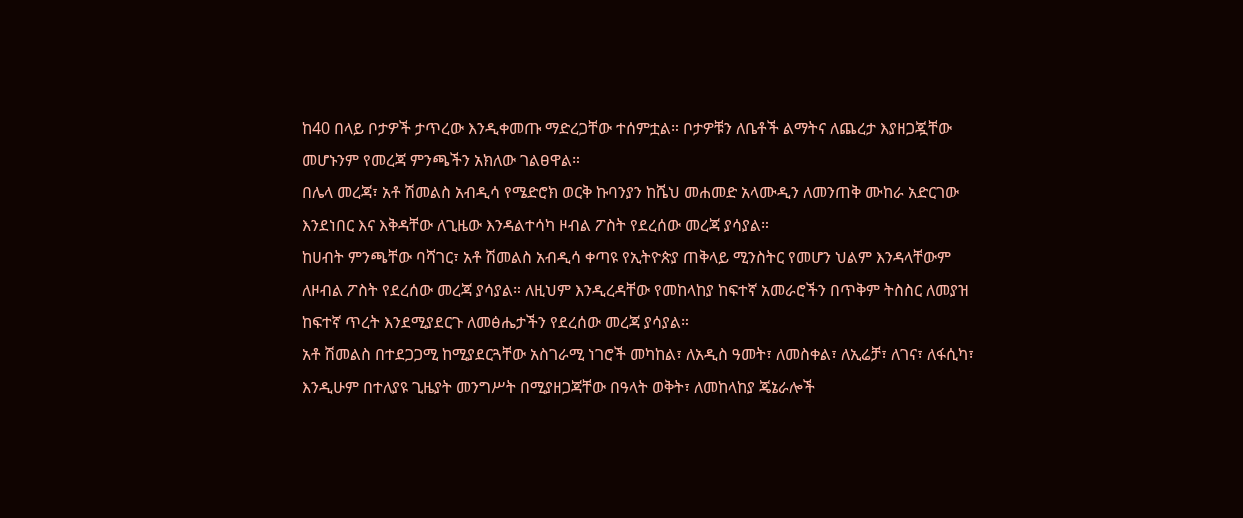ከ40 በላይ ቦታዎች ታጥረው እንዲቀመጡ ማድረጋቸው ተሰምቷል። ቦታዎቹን ለቤቶች ልማትና ለጨረታ እያዘጋጇቸው መሆኑንም የመረጃ ምንጫችን አክለው ገልፀዋል።
በሌላ መረጃ፣ አቶ ሽመልስ አብዲሳ የሜድሮክ ወርቅ ኩባንያን ከሼህ መሐመድ አላሙዲን ለመንጠቅ ሙከራ አድርገው እንደነበር እና እቅዳቸው ለጊዜው እንዳልተሳካ ዞብል ፖስት የደረሰው መረጃ ያሳያል።
ከሀብት ምንጫቸው ባሻገር፣ አቶ ሽመልስ አብዲሳ ቀጣዩ የኢትዮጵያ ጠቅላይ ሚንስትር የመሆን ህልም እንዳላቸውም ለዞብል ፖስት የደረሰው መረጃ ያሳያል። ለዚህም እንዲረዳቸው የመከላከያ ከፍተኛ አመራሮችን በጥቅም ትስስር ለመያዝ ከፍተኛ ጥረት እንደሚያደርጉ ለመፅሔታችን የደረሰው መረጃ ያሳያል።
አቶ ሽመልስ በተደጋጋሚ ከሚያደርጓቸው አስገራሚ ነገሮች መካከል፣ ለአዲስ ዓመት፣ ለመስቀል፣ ለኢሬቻ፣ ለገና፣ ለፋሲካ፣ እንዲሁም በተለያዩ ጊዜያት መንግሥት በሚያዘጋጃቸው በዓላት ወቅት፣ ለመከላከያ ጄኔራሎች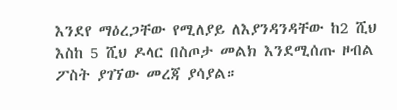እንደየ ማዕረጋቸው የሚለያይ ለእያንዳንዳቸው ከ2 ሺህ እስከ 5 ሺህ ዶላር በስጦታ መልክ እንደሚሰጡ ዞብል ፖስት ያገኘው መረጃ ያሳያል።